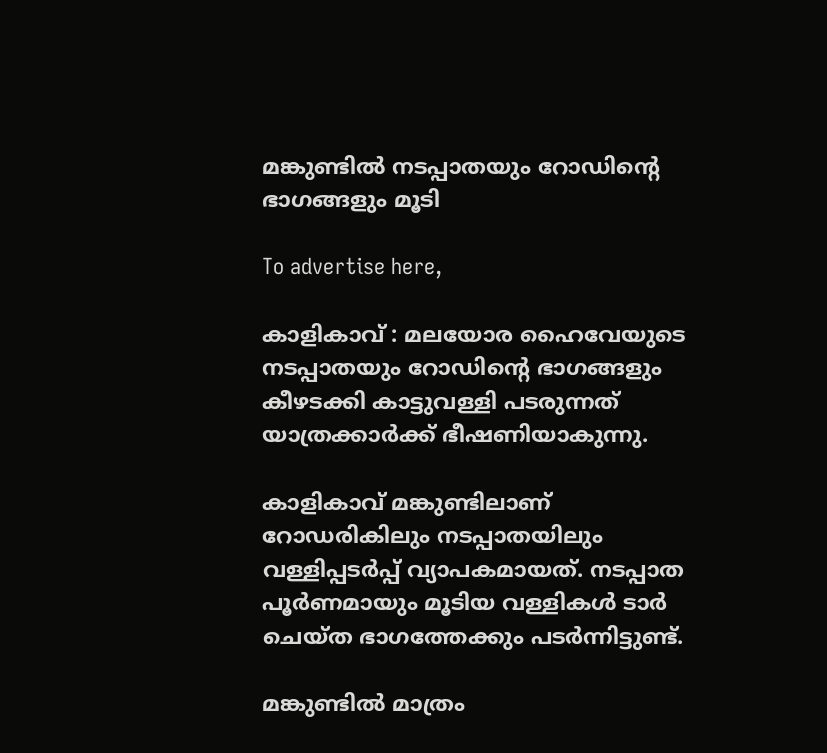മങ്കുണ്ടിൽ നടപ്പാതയും റോഡിന്റെ ഭാഗങ്ങളും മൂടി

To advertise here,

കാളികാവ് : മലയോര ഹൈവേയുടെ നടപ്പാതയും റോഡിന്റെ ഭാഗങ്ങളും കീഴടക്കി കാട്ടുവള്ളി പടരുന്നത് യാത്രക്കാർക്ക് ഭീഷണിയാകുന്നു.

കാളികാവ് മങ്കുണ്ടിലാണ് റോഡരികിലും നടപ്പാതയിലും വള്ളിപ്പടർപ്പ് വ്യാപകമായത്. നടപ്പാത പൂർണമായും മൂടിയ വള്ളികൾ ടാർ ചെയ്ത ഭാഗത്തേക്കും പടർന്നിട്ടുണ്ട്.

മങ്കുണ്ടിൽ മാത്രം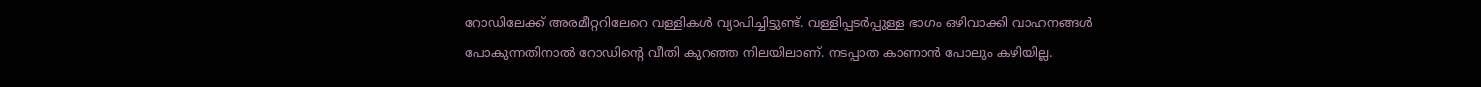റോഡിലേക്ക് അരമീറ്ററിലേറെ വള്ളികൾ വ്യാപിച്ചിട്ടുണ്ട്. വള്ളിപ്പടർപ്പുള്ള ഭാഗം ഒഴിവാക്കി വാഹനങ്ങൾ പോകുന്നതിനാൽ റോഡിന്റെ വീതി കുറഞ്ഞ നിലയിലാണ്. നടപ്പാത കാണാൻ പോലും കഴിയില്ല.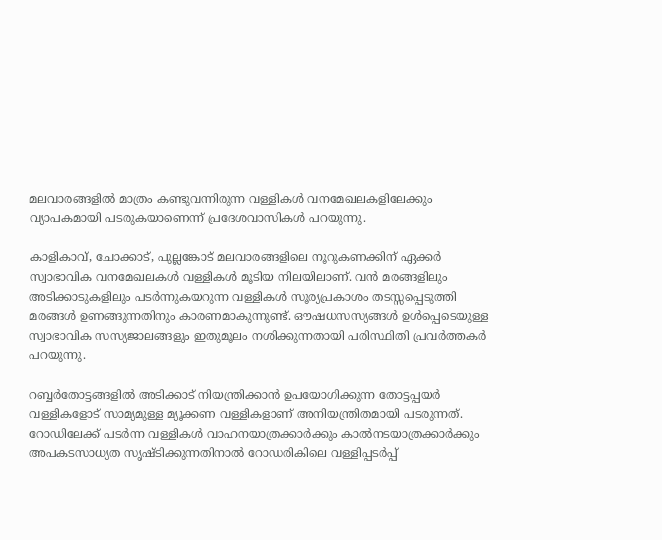മലവാരങ്ങളിൽ മാത്രം കണ്ടുവന്നിരുന്ന വള്ളികൾ വനമേഖലകളിലേക്കും വ്യാപകമായി പടരുകയാണെന്ന് പ്രദേശവാസികൾ പറയുന്നു.

കാളികാവ്, ചോക്കാട്, പുല്ലങ്കോട് മലവാരങ്ങളിലെ നൂറുകണക്കിന് ഏക്കർ സ്വാഭാവിക വനമേഖലകൾ വള്ളികൾ മൂടിയ നിലയിലാണ്. വൻ മരങ്ങളിലും അടിക്കാടുകളിലും പടർന്നുകയറുന്ന വള്ളികൾ സൂര്യപ്രകാശം തടസ്സപ്പെടുത്തി മരങ്ങൾ ഉണങ്ങുന്നതിനും കാരണമാകുന്നുണ്ട്. ഔഷധസസ്യങ്ങൾ ഉൾപ്പെടെയുള്ള സ്വാഭാവിക സസ്യജാലങ്ങളും ഇതുമൂലം നശിക്കുന്നതായി പരിസ്ഥിതി പ്രവർത്തകർ പറയുന്നു.

റബ്ബർതോട്ടങ്ങളിൽ അടിക്കാട് നിയന്ത്രിക്കാൻ ഉപയോഗിക്കുന്ന തോട്ടപ്പയർ വള്ളികളോട് സാമ്യമുള്ള മ്യൂക്കണ വള്ളികളാണ് അനിയന്ത്രിതമായി പടരുന്നത്. റോഡിലേക്ക് പടർന്ന വള്ളികൾ വാഹനയാത്രക്കാർക്കും കാൽനടയാത്രക്കാർക്കും അപകടസാധ്യത സൃഷ്ടിക്കുന്നതിനാൽ റോഡരികിലെ വള്ളിപ്പടർപ്പ്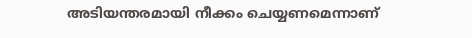അടിയന്തരമായി നീക്കം ചെയ്യണമെന്നാണ്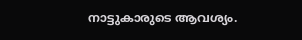നാട്ടുകാരുടെ ആവശ്യം.